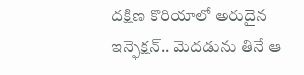దక్షిణ కొరియాలో అరుదైన ఇన్ఫెక్షన్.. మెదడును తినే ఆ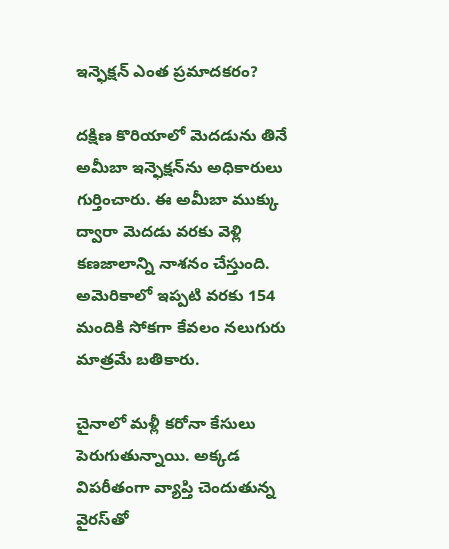ఇన్ఫెక్షన్ ఎంత ప్రమాదకరం?

దక్షిణ కొరియాలో మెదడును తినే అమీబా ఇన్ఫెక్షన్‌ను అధికారులు గుర్తించారు. ఈ అమీబా ముక్కు ద్వారా మెదడు వరకు వెళ్లి కణజాలాన్ని నాశనం చేస్తుంది. అమెరికాలో ఇప్పటి వరకు 154 మందికి సోకగా కేవలం నలుగురు మాత్రమే బతికారు.

చైనాలో మళ్లీ కరోనా కేసులు పెరుగుతున్నాయి. అక్కడ విపరీతంగా వ్యాప్తి చెందుతున్న వైరస్‌తో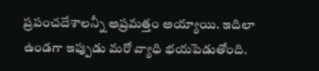ప్రపంచదేశాలన్నీ అప్రమత్తం అయ్యాయి. ఇదిలా ఉండగా ఇప్పుడు మరో వ్యాధి భయపెడుతోంది.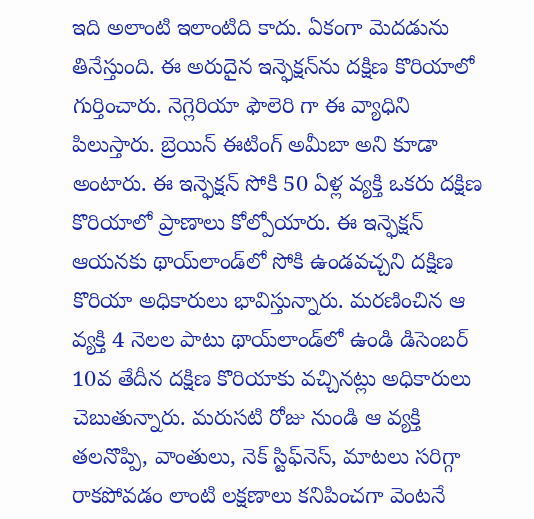ఇది అలాంటి ఇలాంటిది కాదు. ఏకంగా మెదడును తినేస్తుంది. ఈ అరుదైన ఇన్ఫెక్షన్‌ను దక్షిణ కొరియాలో గుర్తించారు. నెగ్లెరియా ఫౌలెరి గా ఈ వ్యాధిని పిలుస్తారు. బ్రెయిన్ ఈటింగ్ అమీబా అని కూడా అంటారు. ఈ ఇన్ఫెక్షన్ సోకి 50 ఏళ్ల వ్యక్తి ఒకరు దక్షిణ కొరియాలో ప్రాణాలు కోల్పోయారు. ఈ ఇన్ఫెక్షన్ ఆయనకు థాయ్‌లాండ్‌లో సోకి ఉండవచ్చని దక్షిణ కొరియా అధికారులు భావిస్తున్నారు. మరణించిన ఆ వ్యక్తి 4 నెలల పాటు థాయ్‌లాండ్‌లో ఉండి డిసెంబర్ 10వ తేదీన దక్షిణ కొరియాకు వచ్చినట్లు అధికారులు చెబుతున్నారు. మరుసటి రోజు నుండి ఆ వ్యక్తి తలనొప్పి, వాంతులు, నెక్ స్టిఫ్‌నెస్‌, మాటలు సరిగ్గా రాకపోవడం లాంటి లక్షణాలు కనిపించగా వెంటనే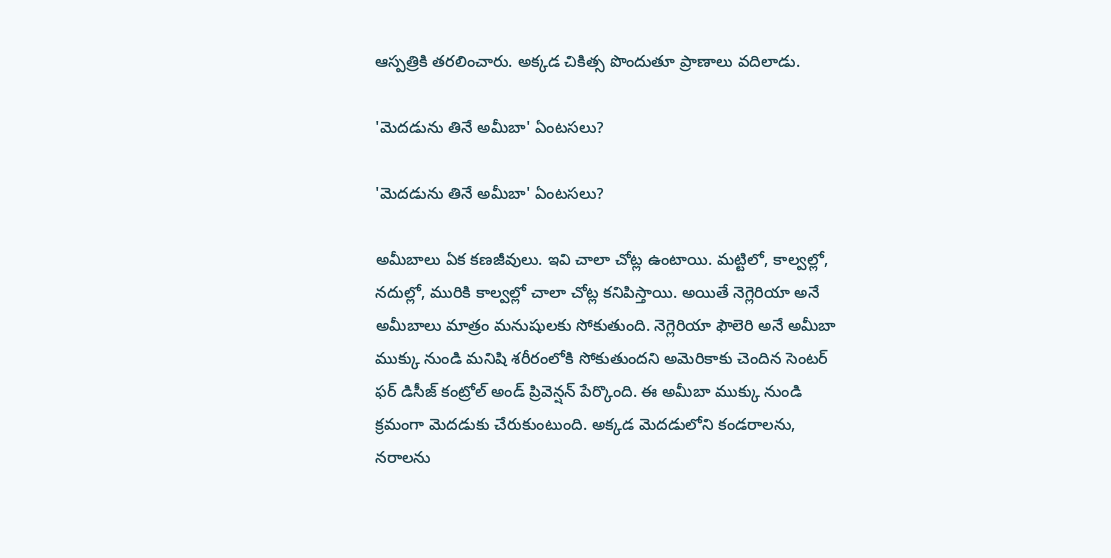ఆస్పత్రికి తరలించారు. అక్కడ చికిత్స పొందుతూ ప్రాణాలు వదిలాడు.

'మెదడును తినే అమీబా' ఏంటసలు?

'మెదడును తినే అమీబా' ఏంటసలు?

అమీబాలు ఏక కణజీవులు. ఇవి చాలా చోట్ల ఉంటాయి. మట్టిలో, కాల్వల్లో, నదుల్లో, మురికి కాల్వల్లో చాలా చోట్ల కనిపిస్తాయి. అయితే నెగ్లెరియా అనే అమీబాలు మాత్రం మనుషులకు సోకుతుంది. నెగ్లెరియా ఫౌలెరి అనే అమీబా ముక్కు నుండి మనిషి శరీరంలోకి సోకుతుందని అమెరికాకు చెందిన సెంటర్ ఫర్ డిసీజ్ కంట్రోల్ అండ్ ప్రివెన్షన్ పేర్కొంది. ఈ అమీబా ముక్కు నుండి క్రమంగా మెదడుకు చేరుకుంటుంది. అక్కడ మెదడులోని కండరాలను, నరాలను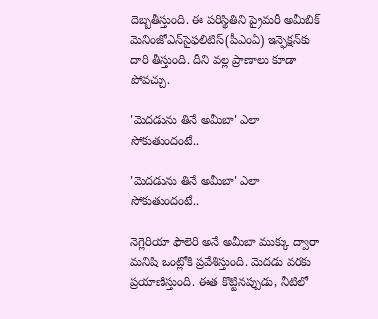దెబ్బతీస్తుంది. ఈ పరిస్థితిని ప్రైమరీ అమీబిక్ మెనింజోఎన్‌సైఫలిటిస్(పీఎంఏ) ఇన్ఫెక్షన్‌కు దారి తీస్తుంది. దీని వల్ల ప్రాణాలు కూడా పోవచ్చు.

'మెదడును తినే అమీబా' ఎలా సోకుతుందంటే..

'మెదడును తినే అమీబా' ఎలా సోకుతుందంటే..

నెగ్లెరియా ఫౌలెరి అనే అమీబా ముక్కు ద్వారా మనిషి ఒంట్లోకి ప్రవేశిస్తుంది. మెదడు వరకు ప్రయాణిస్తుంది. ఈత కొట్టినప్పుడు, నీటిలో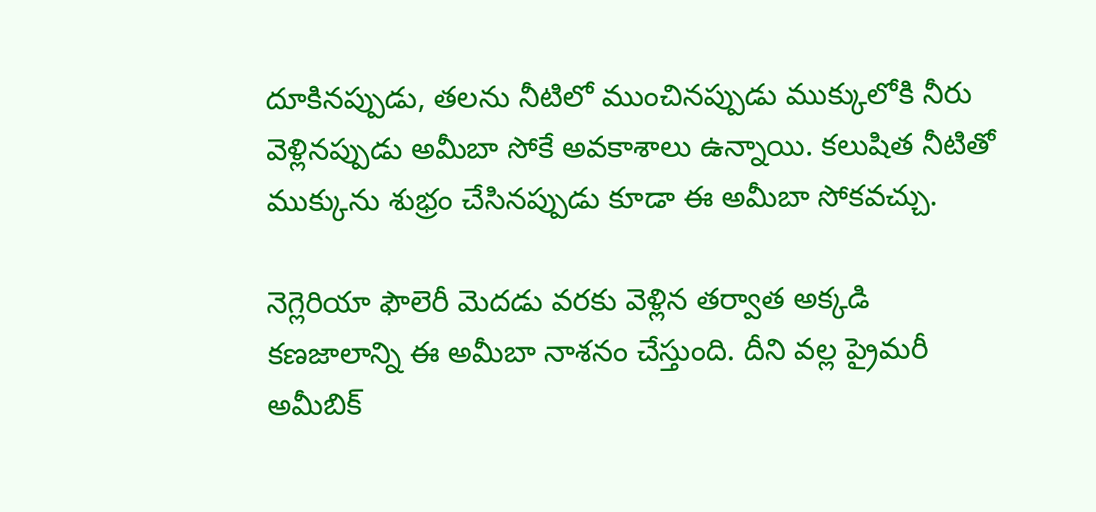దూకినప్పుడు, తలను నీటిలో ముంచినప్పుడు ముక్కులోకి నీరు వెళ్లినప్పుడు అమీబా సోకే అవకాశాలు ఉన్నాయి. కలుషిత నీటితో ముక్కును శుభ్రం చేసినప్పుడు కూడా ఈ అమీబా సోకవచ్చు.

నెగ్లెరియా ఫౌలెరీ మెదడు వరకు వెళ్లిన తర్వాత అక్కడి కణజాలాన్ని ఈ అమీబా నాశనం చేస్తుంది. దీని వల్ల ప్రైమరీ అమీబిక్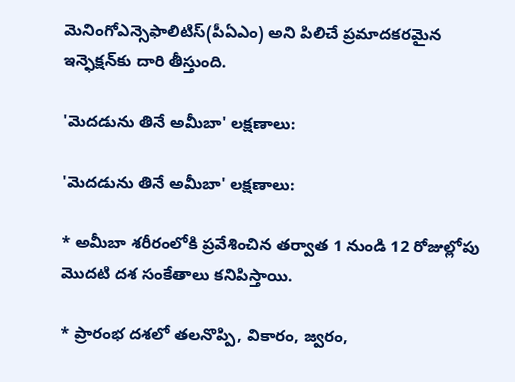మెనింగోఎన్సెఫాలిటిస్(పీఏఎం) అని పిలిచే ప్రమాదకరమైన ఇన్ఫెక్షన్‌కు దారి తీస్తుంది.

'మెదడును తినే అమీబా' లక్షణాలు:

'మెదడును తినే అమీబా' లక్షణాలు:

* అమీబా శరీరంలోకి ప్రవేశించిన తర్వాత 1 నుండి 12 రోజుల్లోపు మొదటి దశ సంకేతాలు కనిపిస్తాయి.

* ప్రారంభ దశలో తలనొప్పి, వికారం, జ్వరం,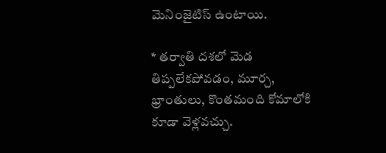మెనింజైటిస్ ఉంటాయి.

* తర్వాతి దశలో మెడ తిప్పలేకపోవడం, మూర్చ, భ్రాంతులు, కొంతమంది కోమాలోకి కూడా వెళ్లవచ్చు.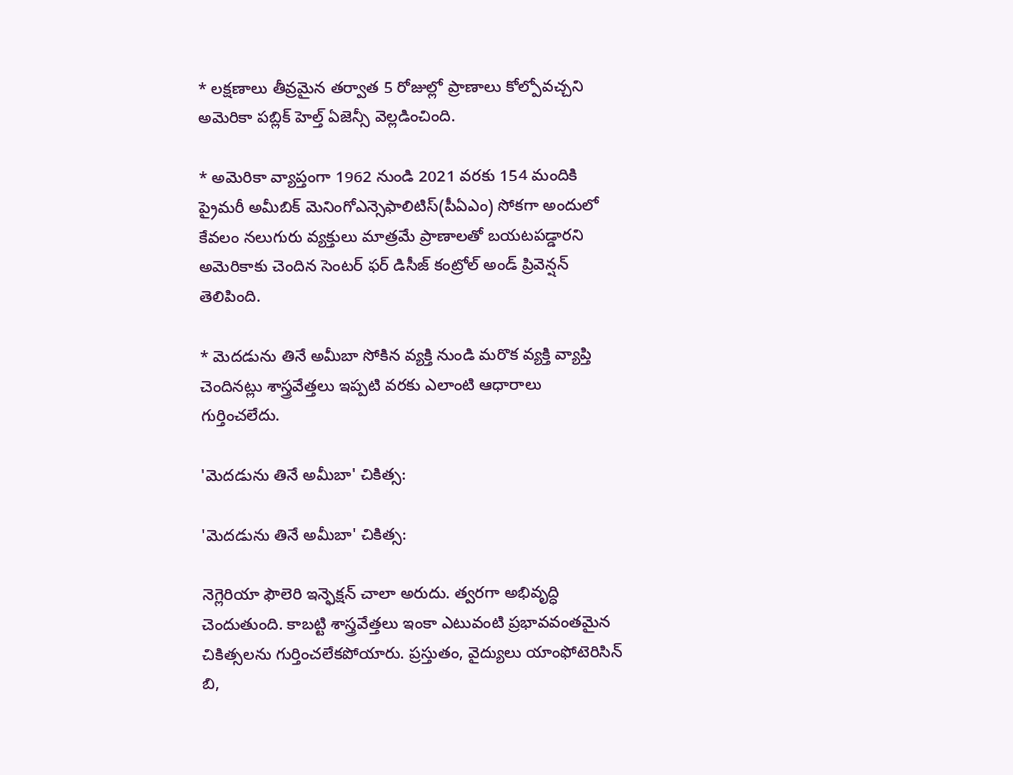* లక్షణాలు తీవ్రమైన తర్వాత 5 రోజుల్లో ప్రాణాలు కోల్పోవచ్చని అమెరికా పబ్లిక్ హెల్త్ ఏజెన్సీ వెల్లడించింది.

* అమెరికా వ్యాప్తంగా 1962 నుండి 2021 వరకు 154 మందికి ప్రైమరీ అమీబిక్ మెనింగోఎన్సెఫాలిటిస్(పీఏఎం) సోకగా అందులో కేవలం నలుగురు వ్యక్తులు మాత్రమే ప్రాణాలతో బయటపడ్డారని అమెరికాకు చెందిన సెంటర్ ఫర్ డిసీజ్ కంట్రోల్ అండ్ ప్రివెన్షన్ తెలిపింది.

* మెదడును తినే అమీబా సోకిన వ్యక్తి నుండి మరొక వ్యక్తి వ్యాప్తి చెందినట్లు శాస్త్రవేత్తలు ఇప్పటి వరకు ఎలాంటి ఆధారాలు గుర్తించలేదు.

'మెదడును తినే అమీబా' చికిత్స:

'మెదడును తినే అమీబా' చికిత్స:

నెగ్లెరియా ఫౌలెరి ఇన్ఫెక్షన్ చాలా అరుదు. త్వరగా అభివృద్ధి చెందుతుంది. కాబట్టి శాస్త్రవేత్తలు ఇంకా ఎటువంటి ప్రభావవంతమైన చికిత్సలను గుర్తించలేకపోయారు. ప్రస్తుతం, వైద్యులు యాంఫోటెరిసిన్ బి,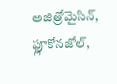అజిత్రోమైసిన్, ఫ్లూకోనజోల్,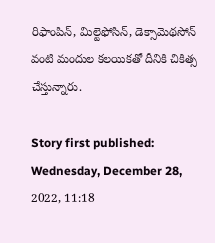రిఫాంపిన్, మిల్టెఫోసిన్, డెక్సామెథసోన్ వంటి మందుల కలయికతో దీనికి చికిత్స చేస్తున్నారు.

Story first published: Wednesday, December 28, 2022, 11:18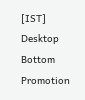[IST]
Desktop Bottom Promotion